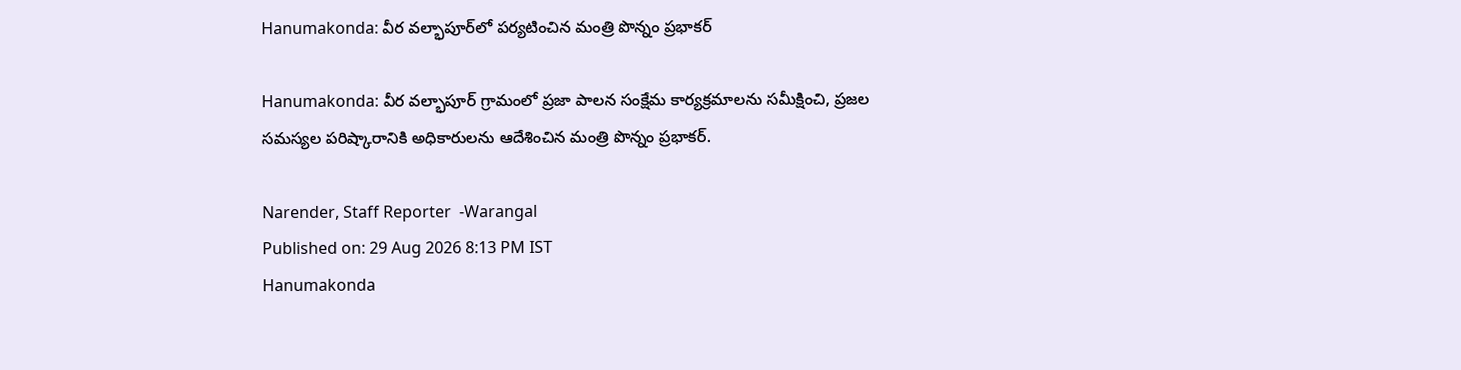Hanumakonda: వీర వల్భాపూర్‌లో పర్యటించిన మంత్రి పొన్నం ప్రభాకర్

Hanumakonda: వీర వల్భాపూర్ గ్రామంలో ప్రజా పాలన సంక్షేమ కార్యక్రమాలను సమీక్షించి, ప్రజల సమస్యల పరిష్కారానికి అధికారులను ఆదేశించిన మంత్రి పొన్నం ప్రభాకర్.

Narender, Staff Reporter  -Warangal
Published on: 29 Aug 2026 8:13 PM IST
Hanumakonda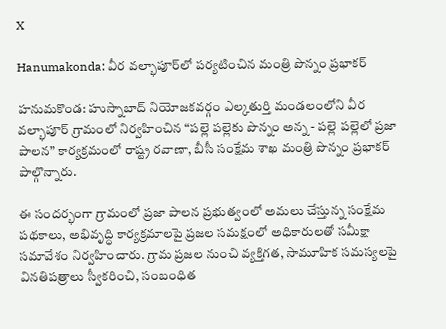X

Hanumakonda: వీర వల్భాపూర్‌లో పర్యటించిన మంత్రి పొన్నం ప్రభాకర్

హనుమకొండ: హుస్నాబాద్ నియోజకవర్గం ఎల్కతుర్తి మండలంలోని వీర వల్భాపూర్ గ్రామంలో నిర్వహించిన “పల్లె పల్లెకు పొన్నం అన్న - పల్లె పల్లెలో ప్రజా పాలన” కార్యక్రమంలో రాష్ట్ర రవాణా, బీసీ సంక్షేమ శాఖ మంత్రి పొన్నం ప్రభాకర్ పాల్గొన్నారు.

ఈ సందర్భంగా గ్రామంలో ప్రజా పాలన ప్రభుత్వంలో అమలు చేస్తున్న సంక్షేమ పథకాలు, అభివృద్ధి కార్యక్రమాలపై ప్రజల సమక్షంలో అధికారులతో సమీక్షా సమావేశం నిర్వహించారు. గ్రామ ప్రజల నుంచి వ్యక్తిగత, సామూహిక సమస్యలపై వినతిపత్రాలు స్వీకరించి, సంబంధిత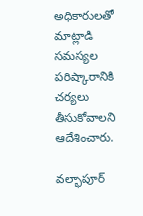అధికారులతో మాట్లాడి సమస్యల పరిష్కారానికి చర్యలు తీసుకోవాలని ఆదేశించారు.

వల్భాపూర్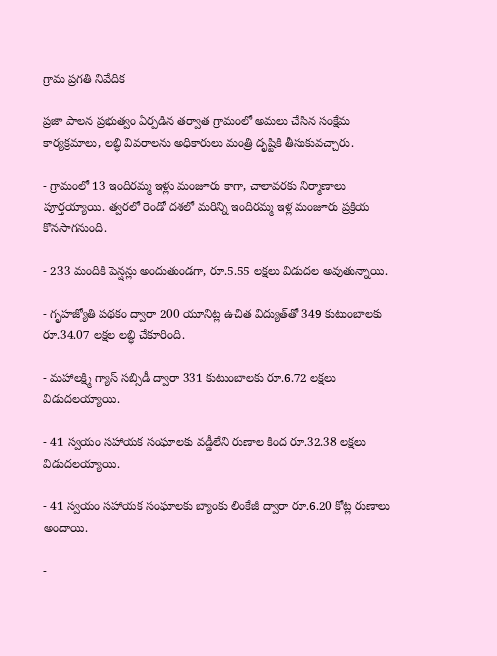గ్రామ ప్రగతి నివేదిక

ప్రజా పాలన ప్రభుత్వం ఏర్పడిన తర్వాత గ్రామంలో అమలు చేసిన సంక్షేమ కార్యక్రమాలు, లబ్ధి వివరాలను అధికారులు మంత్రి దృష్టికి తీసుకువచ్చారు.

- గ్రామంలో 13 ఇందిరమ్మ ఇళ్లు మంజూరు కాగా, చాలావరకు నిర్మాణాలు పూర్తయ్యాయి. త్వరలో రెండో దశలో మరిన్ని ఇందిరమ్మ ఇళ్ల మంజూరు ప్రక్రియ కొనసాగనుంది.

- 233 మందికి పెన్షన్లు అందుతుండగా, రూ.5.55 లక్షలు విడుదల అవుతున్నాయి.

- గృహజ్యోతి పథకం ద్వారా 200 యూనిట్ల ఉచిత విద్యుత్‌తో 349 కుటుంబాలకు రూ.34.07 లక్షల లబ్ధి చేకూరింది.

- మహాలక్ష్మి గ్యాస్ సబ్సిడీ ద్వారా 331 కుటుంబాలకు రూ.6.72 లక్షలు విడుదలయ్యాయి.

- 41 స్వయం సహాయక సంఘాలకు వడ్డీలేని రుణాల కింద రూ.32.38 లక్షలు విడుదలయ్యాయి.

- 41 స్వయం సహాయక సంఘాలకు బ్యాంకు లింకేజీ ద్వారా రూ.6.20 కోట్ల రుణాలు అందాయి.

-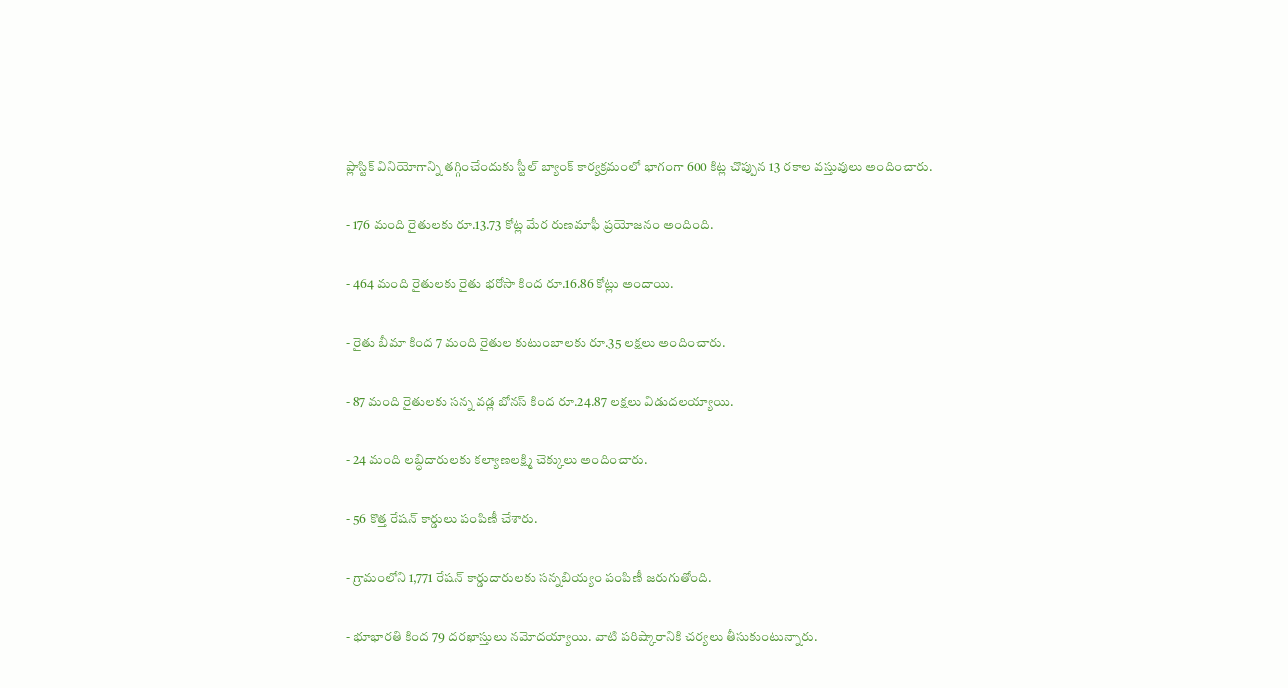ప్లాస్టిక్ వినియోగాన్ని తగ్గించేందుకు స్టీల్ బ్యాంక్ కార్యక్రమంలో భాగంగా 600 కిట్ల చొప్పున 13 రకాల వస్తువులు అందించారు.

- 176 మంది రైతులకు రూ.13.73 కోట్ల మేర రుణమాఫీ ప్రయోజనం అందింది.

- 464 మంది రైతులకు రైతు భరోసా కింద రూ.16.86 కోట్లు అందాయి.

- రైతు బీమా కింద 7 మంది రైతుల కుటుంబాలకు రూ.35 లక్షలు అందించారు.

- 87 మంది రైతులకు సన్న వడ్ల బోనస్ కింద రూ.24.87 లక్షలు విడుదలయ్యాయి.

- 24 మంది లబ్ధిదారులకు కల్యాణలక్ష్మి చెక్కులు అందించారు.

- 56 కొత్త రేషన్ కార్డులు పంపిణీ చేశారు.

- గ్రామంలోని 1,771 రేషన్ కార్డుదారులకు సన్నబియ్యం పంపిణీ జరుగుతోంది.

- భూభారతి కింద 79 దరఖాస్తులు నమోదయ్యాయి. వాటి పరిష్కారానికి చర్యలు తీసుకుంటున్నారు.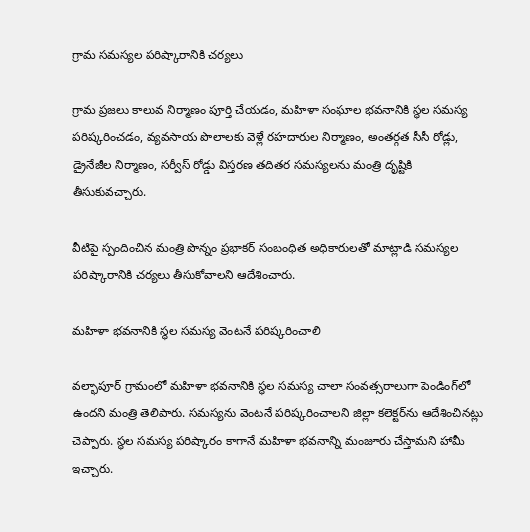గ్రామ సమస్యల పరిష్కారానికి చర్యలు

గ్రామ ప్రజలు కాలువ నిర్మాణం పూర్తి చేయడం, మహిళా సంఘాల భవనానికి స్థల సమస్య పరిష్కరించడం, వ్యవసాయ పొలాలకు వెళ్లే రహదారుల నిర్మాణం, అంతర్గత సీసీ రోడ్లు, డ్రైనేజీల నిర్మాణం, సర్వీస్ రోడ్డు విస్తరణ తదితర సమస్యలను మంత్రి దృష్టికి తీసుకువచ్చారు.

వీటిపై స్పందించిన మంత్రి పొన్నం ప్రభాకర్ సంబంధిత అధికారులతో మాట్లాడి సమస్యల పరిష్కారానికి చర్యలు తీసుకోవాలని ఆదేశించారు.

మహిళా భవనానికి స్థల సమస్య వెంటనే పరిష్కరించాలి

వల్భాపూర్ గ్రామంలో మహిళా భవనానికి స్థల సమస్య చాలా సంవత్సరాలుగా పెండింగ్‌లో ఉందని మంత్రి తెలిపారు. సమస్యను వెంటనే పరిష్కరించాలని జిల్లా కలెక్టర్‌ను ఆదేశించినట్లు చెప్పారు. స్థల సమస్య పరిష్కారం కాగానే మహిళా భవనాన్ని మంజూరు చేస్తామని హామీ ఇచ్చారు.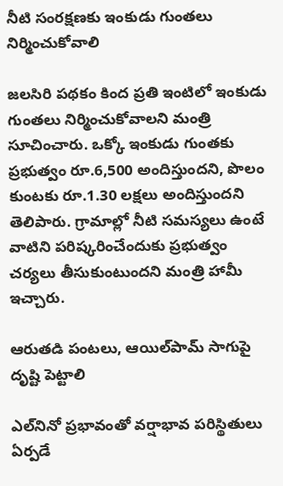నీటి సంరక్షణకు ఇంకుడు గుంతలు నిర్మించుకోవాలి

జలసిరి పథకం కింద ప్రతి ఇంటిలో ఇంకుడు గుంతలు నిర్మించుకోవాలని మంత్రి సూచించారు. ఒక్కో ఇంకుడు గుంతకు ప్రభుత్వం రూ.6,500 అందిస్తుందని, పొలం కుంటకు రూ.1.30 లక్షలు అందిస్తుందని తెలిపారు. గ్రామాల్లో నీటి సమస్యలు ఉంటే వాటిని పరిష్కరించేందుకు ప్రభుత్వం చర్యలు తీసుకుంటుందని మంత్రి హామీ ఇచ్చారు.

ఆరుతడి పంటలు, ఆయిల్‌పామ్ సాగుపై దృష్టి పెట్టాలి

ఎల్‌నినో ప్రభావంతో వర్షాభావ పరిస్థితులు ఏర్పడే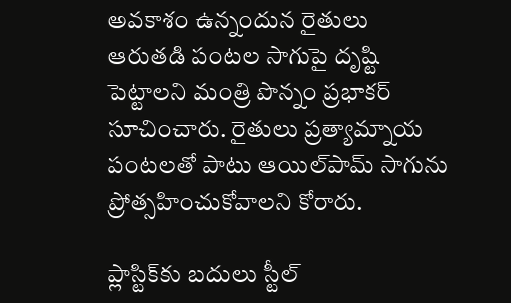అవకాశం ఉన్నందున రైతులు ఆరుతడి పంటల సాగుపై దృష్టి పెట్టాలని మంత్రి పొన్నం ప్రభాకర్ సూచించారు. రైతులు ప్రత్యామ్నాయ పంటలతో పాటు ఆయిల్‌పామ్ సాగును ప్రోత్సహించుకోవాలని కోరారు.

ప్లాస్టిక్‌కు బదులు స్టీల్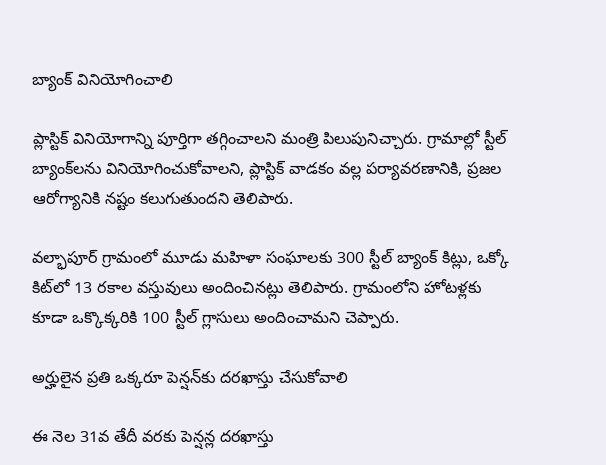బ్యాంక్ వినియోగించాలి

ప్లాస్టిక్ వినియోగాన్ని పూర్తిగా తగ్గించాలని మంత్రి పిలుపునిచ్చారు. గ్రామాల్లో స్టీల్ బ్యాంక్‌లను వినియోగించుకోవాలని, ప్లాస్టిక్ వాడకం వల్ల పర్యావరణానికి, ప్రజల ఆరోగ్యానికి నష్టం కలుగుతుందని తెలిపారు.

వల్భాపూర్ గ్రామంలో మూడు మహిళా సంఘాలకు 300 స్టీల్ బ్యాంక్ కిట్లు, ఒక్కో కిట్‌లో 13 రకాల వస్తువులు అందించినట్లు తెలిపారు. గ్రామంలోని హోటళ్లకు కూడా ఒక్కొక్కరికి 100 స్టీల్ గ్లాసులు అందించామని చెప్పారు.

అర్హులైన ప్రతి ఒక్కరూ పెన్షన్‌కు దరఖాస్తు చేసుకోవాలి

ఈ నెల 31వ తేదీ వరకు పెన్షన్ల దరఖాస్తు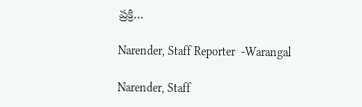ప్రక్రి…

Narender, Staff Reporter  -Warangal

Narender, Staff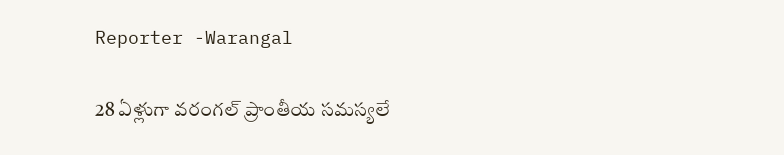Reporter -Warangal

28 ఏళ్లుగా వరంగల్ ప్రాంతీయ సమస్యలే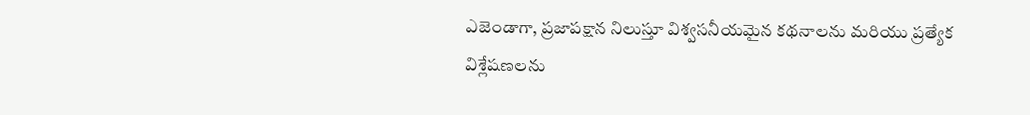ఎజెండాగా, ప్రజాపక్షాన నిలుస్తూ విశ్వసనీయమైన కథనాలను మరియు ప్రత్యేక విశ్లేషణలను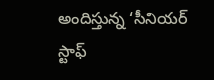అందిస్తున్న ‘సీనియర్ స్టాఫ్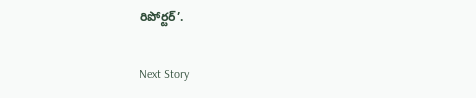రిపోర్టర్’.

Next Story